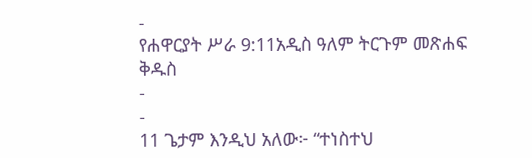-
የሐዋርያት ሥራ 9:11አዲስ ዓለም ትርጉም መጽሐፍ ቅዱስ
-
-
11 ጌታም እንዲህ አለው፦ “ተነስተህ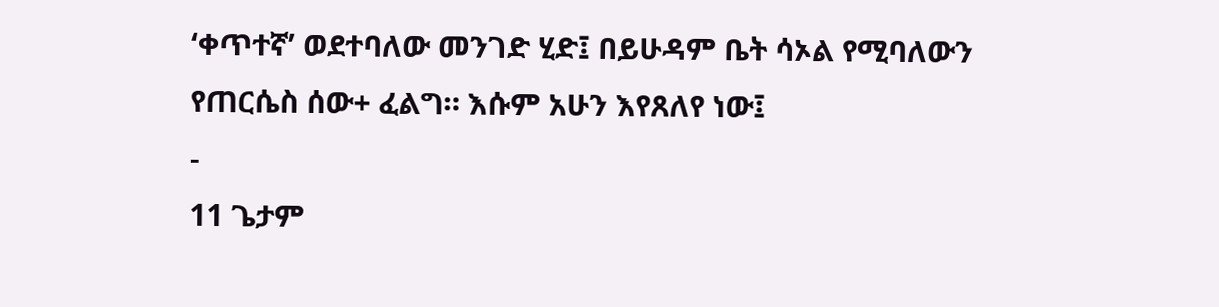‘ቀጥተኛ’ ወደተባለው መንገድ ሂድ፤ በይሁዳም ቤት ሳኦል የሚባለውን የጠርሴስ ሰው+ ፈልግ። እሱም አሁን እየጸለየ ነው፤
-
11 ጌታም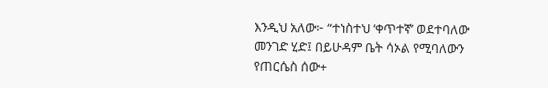እንዲህ አለው፦ “ተነስተህ ‘ቀጥተኛ’ ወደተባለው መንገድ ሂድ፤ በይሁዳም ቤት ሳኦል የሚባለውን የጠርሴስ ሰው+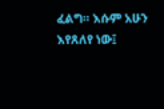ፈልግ። እሱም አሁን እየጸለየ ነው፤